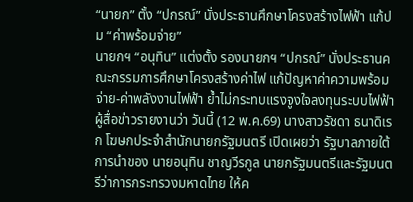“นายก” ตั้ง “ปกรณ์” นั่งประธานศึกษาโครงสร้างไฟฟ้า แก้ปม “ค่าพร้อมจ่าย”
นายกฯ “อนุทิน” แต่งตั้ง รองนายกฯ “ปกรณ์” นั่งประธานคณะกรรมการศึกษาโครงสร้างค่าไฟ แก้ปัญหาค่าความพร้อมจ่าย-ค่าพลังงานไฟฟ้า ย้ำไม่กระทบแรงจูงใจลงทุนระบบไฟฟ้า
ผู้สื่อข่าวรายงานว่า วันนี้ (12 พ.ค.69) นางสาวรัชดา ธนาดิเรก โฆษกประจำสำนักนายกรัฐมนตรี เปิดเผยว่า รัฐบาลภายใต้การนำของ นายอนุทิน ชาญวีรกูล นายกรัฐมนตรีและรัฐมนตรีว่าการกระทรวงมหาดไทย ให้ค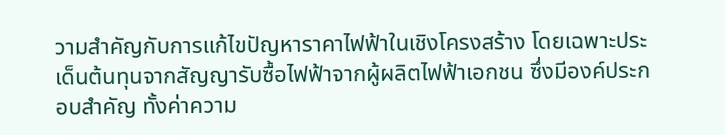วามสำคัญกับการแก้ไขปัญหาราคาไฟฟ้าในเชิงโครงสร้าง โดยเฉพาะประเด็นต้นทุนจากสัญญารับซื้อไฟฟ้าจากผู้ผลิตไฟฟ้าเอกชน ซึ่งมีองค์ประกอบสำคัญ ทั้งค่าความ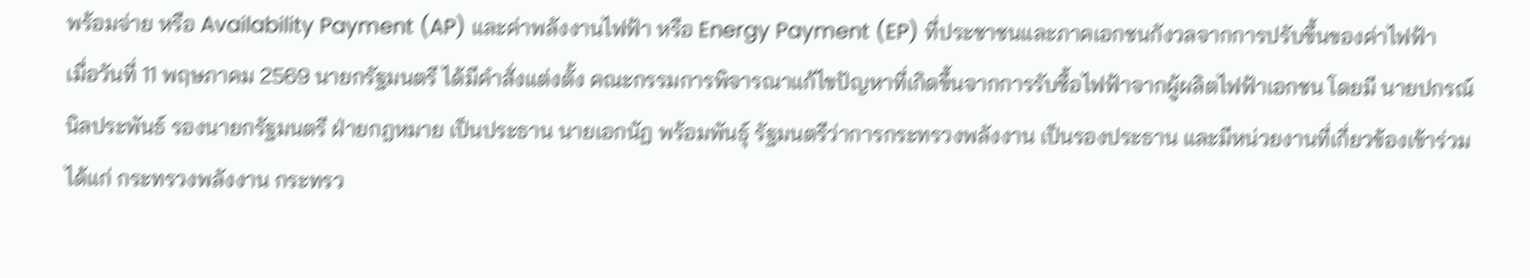พร้อมจ่าย หรือ Availability Payment (AP) และค่าพลังงานไฟฟ้า หรือ Energy Payment (EP) ที่ประชาชนและภาคเอกชนกังวลจากการปรับขึ้นของค่าไฟฟ้า
เมื่อวันที่ 11 พฤษภาคม 2569 นายกรัฐมนตรี ได้มีคำสั่งแต่งตั้ง คณะกรรมการพิจารณาแก้ไขปัญหาที่เกิดขึ้นจากการรับซื้อไฟฟ้าจากผู้ผลิตไฟฟ้าเอกชน โดยมี นายปกรณ์ นิลประพันธ์ รองนายกรัฐมนตรี ฝ่ายกฎหมาย เป็นประธาน นายเอกนัฏ พร้อมพันธุ์ รัฐมนตรีว่าการกระทรวงพลังงาน เป็นรองประธาน และมีหน่วยงานที่เกี่ยวข้องเข้าร่วม ได้แก่ กระทรวงพลังงาน กระทรว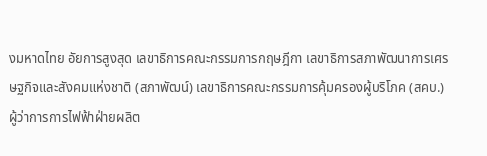งมหาดไทย อัยการสูงสุด เลขาธิการคณะกรรมการกฤษฎีกา เลขาธิการสภาพัฒนาการเศรษฐกิจและสังคมแห่งชาติ (สภาพัฒน์) เลขาธิการคณะกรรมการคุ้มครองผู้บริโภค (สคบ.) ผู้ว่าการการไฟฟ้าฝ่ายผลิต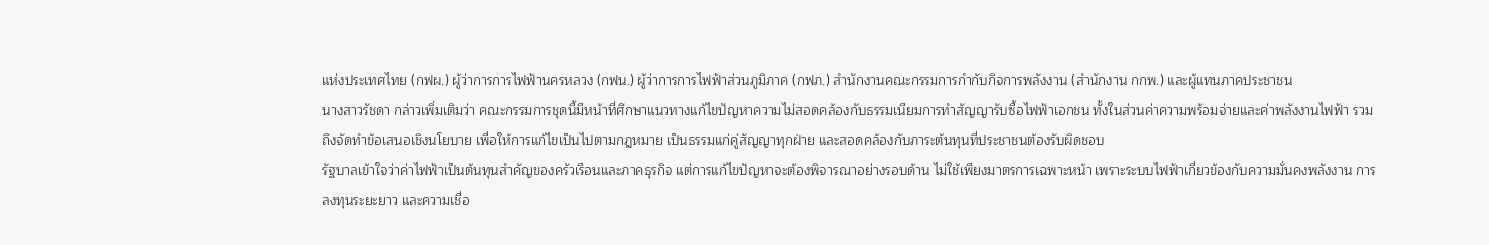แห่งประเทศไทย (กฟผ.) ผู้ว่าการการไฟฟ้านครหลวง (กฟน.) ผู้ว่าการการไฟฟ้าส่วนภูมิภาค (กฟภ.) สำนักงานคณะกรรมการกำกับกิจการพลังงาน (สำนักงาน กกพ.) และผู้แทนภาคประชาชน
นางสาวรัชดา กล่าวเพิ่มเติมว่า คณะกรรมการชุดนี้มีหน้าที่ศึกษาแนวทางแก้ไขปัญหาความไม่สอดคล้องกับธรรมเนียมการทำสัญญารับซื้อไฟฟ้าเอกชน ทั้งในส่วนค่าความพร้อมจ่ายและค่าพลังงานไฟฟ้า รวมถึงจัดทำข้อเสนอเชิงนโยบาย เพื่อให้การแก้ไขเป็นไปตามกฎหมาย เป็นธรรมแก่คู่สัญญาทุกฝ่าย และสอดคล้องกับภาระต้นทุนที่ประชาชนต้องรับผิดชอบ
รัฐบาลเข้าใจว่าค่าไฟฟ้าเป็นต้นทุนสำคัญของครัวเรือนและภาคธุรกิจ แต่การแก้ไขปัญหาจะต้องพิจารณาอย่างรอบด้าน ไม่ใช้เพียงมาตรการเฉพาะหน้า เพราะระบบไฟฟ้าเกี่ยวข้องกับความมั่นคงพลังงาน การลงทุนระยะยาว และความเชื่อ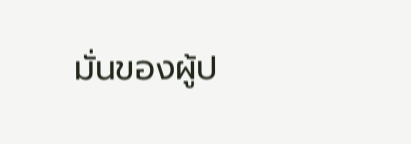มั่นของผู้ป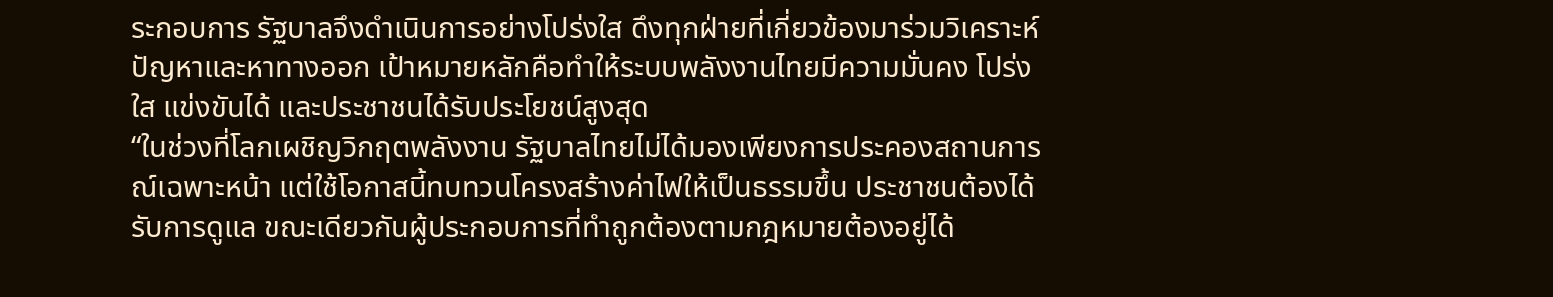ระกอบการ รัฐบาลจึงดำเนินการอย่างโปร่งใส ดึงทุกฝ่ายที่เกี่ยวข้องมาร่วมวิเคราะห์ปัญหาและหาทางออก เป้าหมายหลักคือทำให้ระบบพลังงานไทยมีความมั่นคง โปร่งใส แข่งขันได้ และประชาชนได้รับประโยชน์สูงสุด
“ในช่วงที่โลกเผชิญวิกฤตพลังงาน รัฐบาลไทยไม่ได้มองเพียงการประคองสถานการณ์เฉพาะหน้า แต่ใช้โอกาสนี้ทบทวนโครงสร้างค่าไฟให้เป็นธรรมขึ้น ประชาชนต้องได้รับการดูแล ขณะเดียวกันผู้ประกอบการที่ทำถูกต้องตามกฎหมายต้องอยู่ได้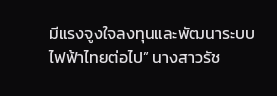มีแรงจูงใจลงทุนและพัฒนาระบบไฟฟ้าไทยต่อไป” นางสาวรัช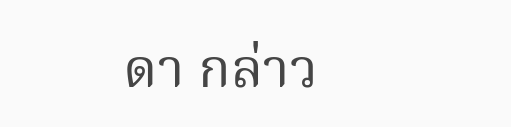ดา กล่าว